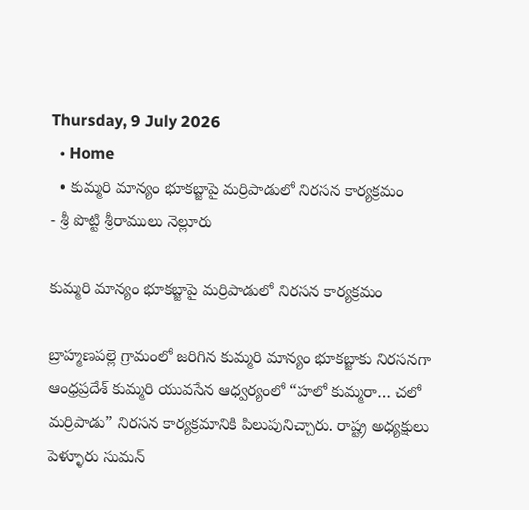Thursday, 9 July 2026
  • Home
  • కుమ్మరి మాన్యం భూకబ్జాపై మర్రిపాడులో నిరసన కార్యక్రమం
- శ్రీ పొట్టి శ్రీరాములు నెల్లూరు

కుమ్మరి మాన్యం భూకబ్జాపై మర్రిపాడులో నిరసన కార్యక్రమం

బ్రాహ్మణపల్లె గ్రామంలో జరిగిన కుమ్మరి మాన్యం భూకబ్జాకు నిరసనగా ఆంధ్రప్రదేశ్ కుమ్మరి యువసేన ఆధ్వర్యంలో “హలో కుమ్మరా… చలో మర్రిపాడు” నిరసన కార్యక్రమానికి పిలుపునిచ్చారు. రాష్ట్ర అధ్యక్షులు పెళ్ళూరు సుమన్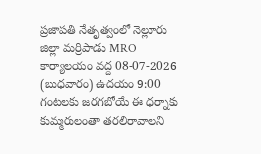ప్రజాపతి నేతృత్వంలో నెల్లూరు జిల్లా మర్రిపాడు MRO కార్యాలయం వద్ద 08-07-2026 (బుధవారం) ఉదయం 9:00 గంటలకు జరగబోయే ఈ ధర్నాకు కుమ్మరులంతా తరలిరావాలని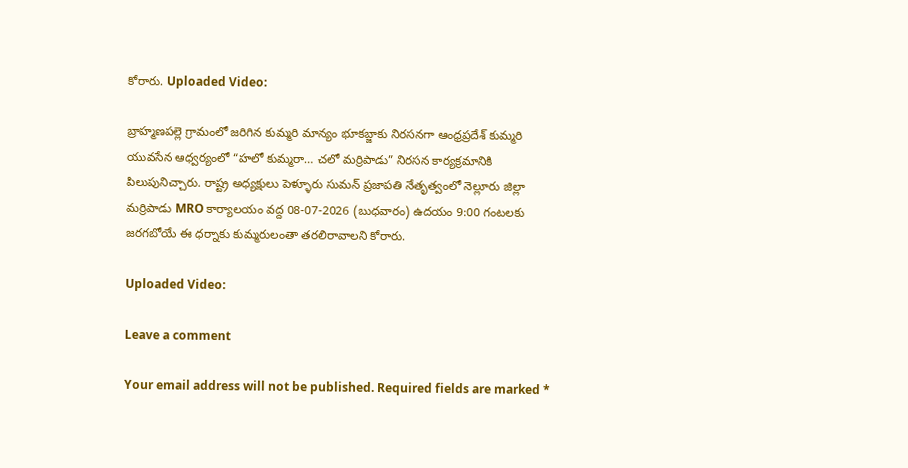కోరారు. Uploaded Video:

బ్రాహ్మణపల్లె గ్రామంలో జరిగిన కుమ్మరి మాన్యం భూకబ్జాకు నిరసనగా ఆంధ్రప్రదేశ్ కుమ్మరి యువసేన ఆధ్వర్యంలో “హలో కుమ్మరా… చలో మర్రిపాడు” నిరసన కార్యక్రమానికి పిలుపునిచ్చారు. రాష్ట్ర అధ్యక్షులు పెళ్ళూరు సుమన్ ప్రజాపతి నేతృత్వంలో నెల్లూరు జిల్లా మర్రిపాడు MRO కార్యాలయం వద్ద 08-07-2026 (బుధవారం) ఉదయం 9:00 గంటలకు జరగబోయే ఈ ధర్నాకు కుమ్మరులంతా తరలిరావాలని కోరారు.

Uploaded Video:

Leave a comment

Your email address will not be published. Required fields are marked *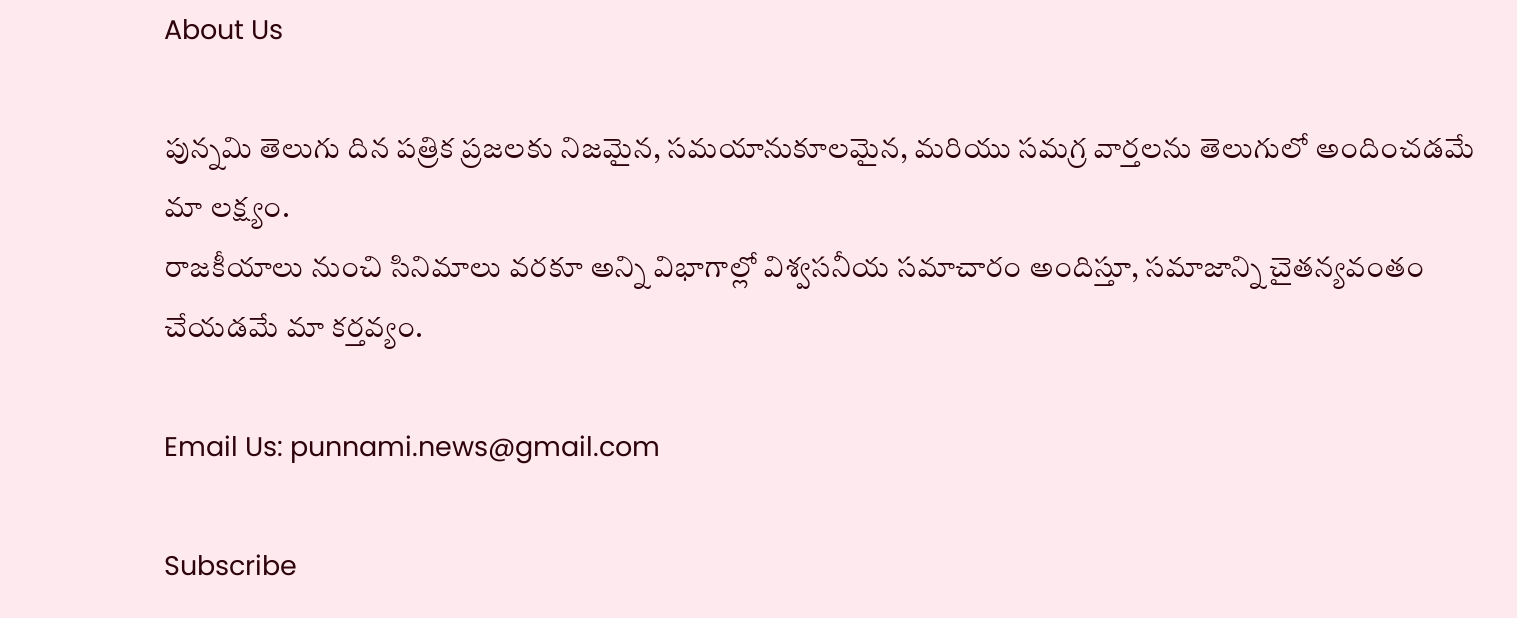About Us

పున్నమి తెలుగు దిన పత్రిక ప్రజలకు నిజమైన, సమయానుకూలమైన, మరియు సమగ్ర వార్తలను తెలుగులో అందించడమే మా లక్ష్యం.
రాజకీయాలు నుంచి సినిమాలు వరకూ అన్ని విభాగాల్లో విశ్వసనీయ సమాచారం అందిస్తూ, సమాజాన్ని చైతన్యవంతం చేయడమే మా కర్తవ్యం.

Email Us: punnami.news@gmail.com

Subscribe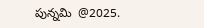పున్నమి  @2025.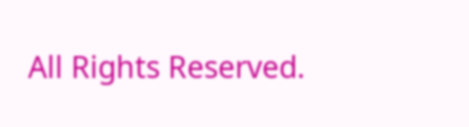All Rights Reserved.